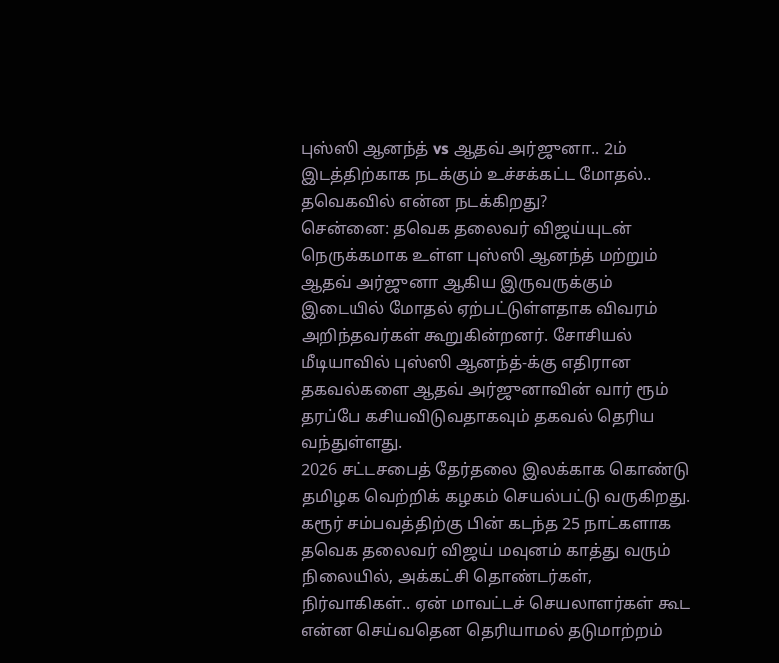புஸ்ஸி ஆனந்த் vs ஆதவ் அர்ஜுனா.. 2ம் இடத்திற்காக நடக்கும் உச்சக்கட்ட மோதல்.. தவெகவில் என்ன நடக்கிறது?
சென்னை: தவெக தலைவர் விஜய்யுடன் நெருக்கமாக உள்ள புஸ்ஸி ஆனந்த் மற்றும் ஆதவ் அர்ஜுனா ஆகிய இருவருக்கும் இடையில் மோதல் ஏற்பட்டுள்ளதாக விவரம் அறிந்தவர்கள் கூறுகின்றனர். சோசியல் மீடியாவில் புஸ்ஸி ஆனந்த்-க்கு எதிரான தகவல்களை ஆதவ் அர்ஜுனாவின் வார் ரூம் தரப்பே கசியவிடுவதாகவும் தகவல் தெரிய வந்துள்ளது.
2026 சட்டசபைத் தேர்தலை இலக்காக கொண்டு தமிழக வெற்றிக் கழகம் செயல்பட்டு வருகிறது. கரூர் சம்பவத்திற்கு பின் கடந்த 25 நாட்களாக தவெக தலைவர் விஜய் மவுனம் காத்து வரும் நிலையில், அக்கட்சி தொண்டர்கள், நிர்வாகிகள்.. ஏன் மாவட்டச் செயலாளர்கள் கூட என்ன செய்வதென தெரியாமல் தடுமாற்றம்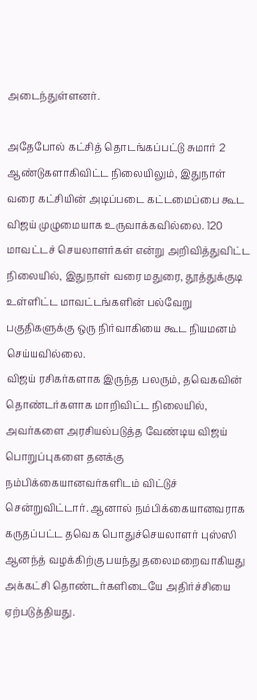அடைந்துள்ளனர்.

அதேபோல் கட்சித் தொடங்கப்பட்டு சுமார் 2 ஆண்டுகளாகிவிட்ட நிலையிலும், இதுநாள் வரை கட்சியின் அடிப்படை கட்டமைப்பை கூட விஜய் முழுமையாக உருவாக்கவில்லை. 120 மாவட்டச் செயலாளர்கள் என்று அறிவித்துவிட்ட நிலையில், இதுநாள் வரை மதுரை, தூத்துக்குடி உள்ளிட்ட மாவட்டங்களின் பல்வேறு பகுதிகளுக்கு ஒரு நிர்வாகியை கூட நியமனம் செய்யவில்லை.
விஜய் ரசிகர்களாக இருந்த பலரும், தவெகவின் தொண்டர்களாக மாறிவிட்ட நிலையில், அவர்களை அரசியல்படுத்த வேண்டிய விஜய் பொறுப்புகளை தனக்கு நம்பிக்கையானவர்களிடம் விட்டுச் சென்றுவிட்டார். ஆனால் நம்பிக்கையானவராக கருதப்பட்ட தவெக பொதுச்செயலாளர் புஸ்ஸி ஆனந்த் வழக்கிற்கு பயந்து தலைமறைவாகியது அக்கட்சி தொண்டர்களிடையே அதிர்ச்சியை ஏற்படுத்தியது.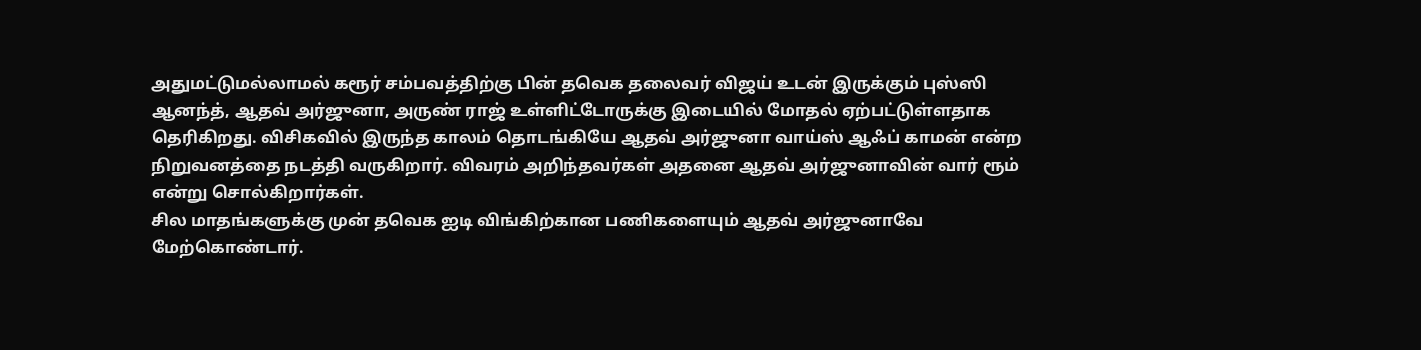அதுமட்டுமல்லாமல் கரூர் சம்பவத்திற்கு பின் தவெக தலைவர் விஜய் உடன் இருக்கும் புஸ்ஸி ஆனந்த், ஆதவ் அர்ஜுனா, அருண் ராஜ் உள்ளிட்டோருக்கு இடையில் மோதல் ஏற்பட்டுள்ளதாக தெரிகிறது. விசிகவில் இருந்த காலம் தொடங்கியே ஆதவ் அர்ஜுனா வாய்ஸ் ஆஃப் காமன் என்ற நிறுவனத்தை நடத்தி வருகிறார். விவரம் அறிந்தவர்கள் அதனை ஆதவ் அர்ஜுனாவின் வார் ரூம் என்று சொல்கிறார்கள்.
சில மாதங்களுக்கு முன் தவெக ஐடி விங்கிற்கான பணிகளையும் ஆதவ் அர்ஜுனாவே மேற்கொண்டார்.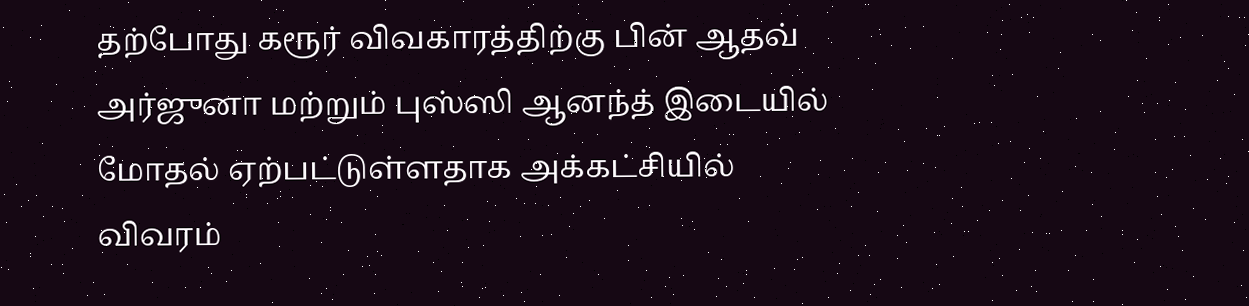தற்போது கரூர் விவகாரத்திற்கு பின் ஆதவ் அர்ஜுனா மற்றும் புஸ்ஸி ஆனந்த் இடையில் மோதல் ஏற்பட்டுள்ளதாக அக்கட்சியில் விவரம்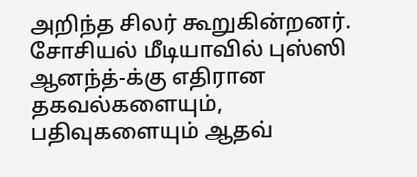அறிந்த சிலர் கூறுகின்றனர். சோசியல் மீடியாவில் புஸ்ஸி ஆனந்த்-க்கு எதிரான தகவல்களையும், பதிவுகளையும் ஆதவ்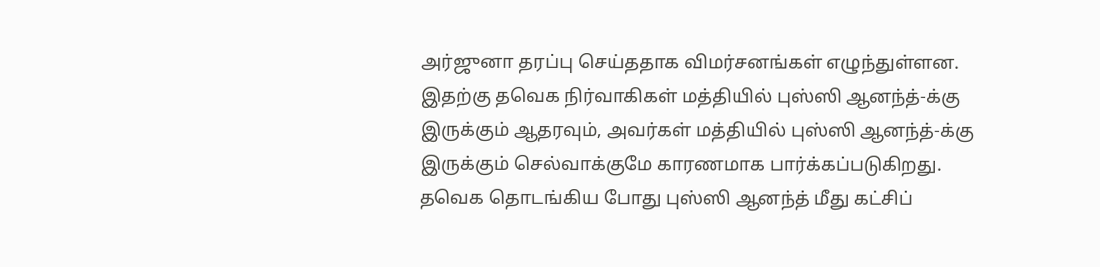அர்ஜுனா தரப்பு செய்ததாக விமர்சனங்கள் எழுந்துள்ளன.
இதற்கு தவெக நிர்வாகிகள் மத்தியில் புஸ்ஸி ஆனந்த்-க்கு இருக்கும் ஆதரவும், அவர்கள் மத்தியில் புஸ்ஸி ஆனந்த்-க்கு இருக்கும் செல்வாக்குமே காரணமாக பார்க்கப்படுகிறது. தவெக தொடங்கிய போது புஸ்ஸி ஆனந்த் மீது கட்சிப்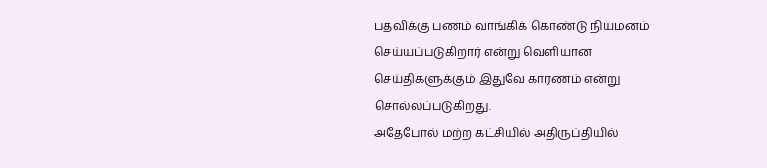பதவிக்கு பணம் வாங்கிக் கொண்டு நியமனம் செய்யப்படுகிறார் என்று வெளியான செய்திகளுக்கும் இதுவே காரணம் என்று சொல்லப்படுகிறது.
அதேபோல் மற்ற கட்சியில் அதிருப்தியில்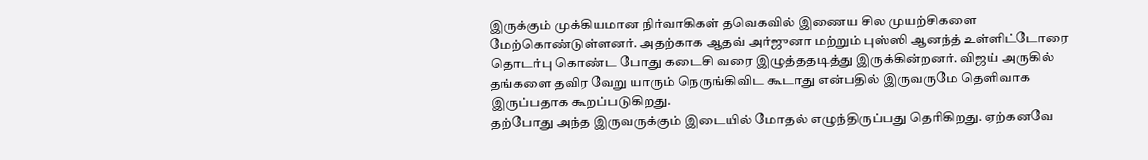இருக்கும் முக்கியமான நிர்வாகிகள் தவெகவில் இணைய சில முயற்சிகளை மேற்கொண்டுள்ளனர். அதற்காக ஆதவ் அர்ஜுனா மற்றும் புஸ்ஸி ஆனந்த் உள்ளிட்டோரை தொடர்பு கொண்ட போது கடைசி வரை இழுத்ததடித்து இருக்கின்றனர். விஜய் அருகில் தங்களை தவிர வேறு யாரும் நெருங்கிவிட கூடாது என்பதில் இருவருமே தெளிவாக இருப்பதாக கூறப்படுகிறது.
தற்போது அந்த இருவருக்கும் இடையில் மோதல் எழுந்திருப்பது தெரிகிறது. ஏற்கனவே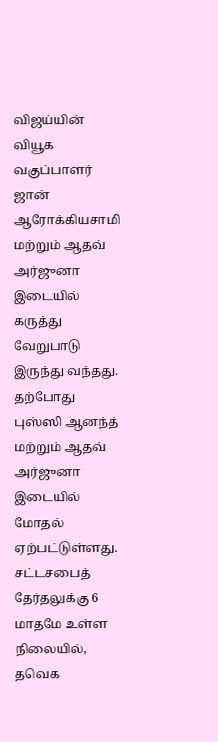விஜய்யின் வியூக வகுப்பாளர் ஜான் ஆரோக்கியசாமி மற்றும் ஆதவ் அர்ஜுனா இடையில் கருத்து வேறுபாடு இருந்து வந்தது. தற்போது புஸ்ஸி ஆனந்த் மற்றும் ஆதவ் அர்ஜுனா இடையில் மோதல் ஏற்பட்டுள்ளது. சட்டசபைத் தேர்தலுக்கு 6 மாதமே உள்ள நிலையில், தவெக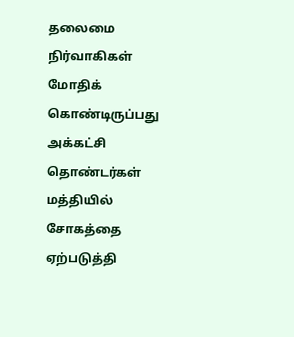தலைமை நிர்வாகிகள் மோதிக் கொண்டிருப்பது அக்கட்சி தொண்டர்கள் மத்தியில் சோகத்தை ஏற்படுத்தி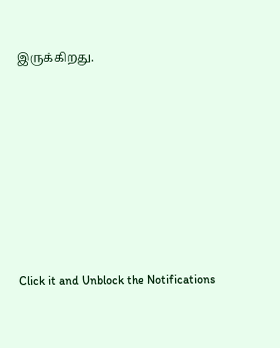இருக்கிறது.












Click it and Unblock the Notifications